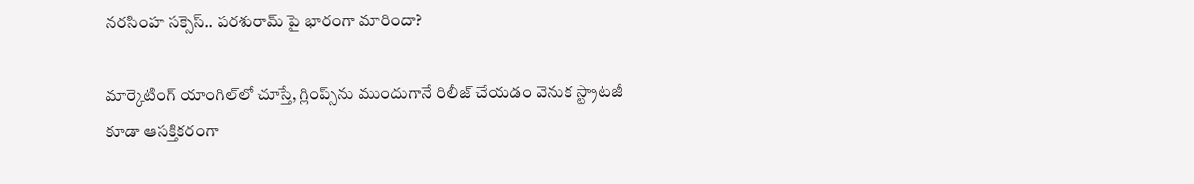నరసింహ సక్సెస్.. పరశురామ్ పై భారంగా మారిందా?

మార్కెటింగ్ యాంగిల్‌లో చూస్తే, గ్లింప్స్‌ను ముందుగానే రిలీజ్ చేయ‌డం వెనుక స్ట్రాట‌జీ కూడా ఆసక్తికరంగా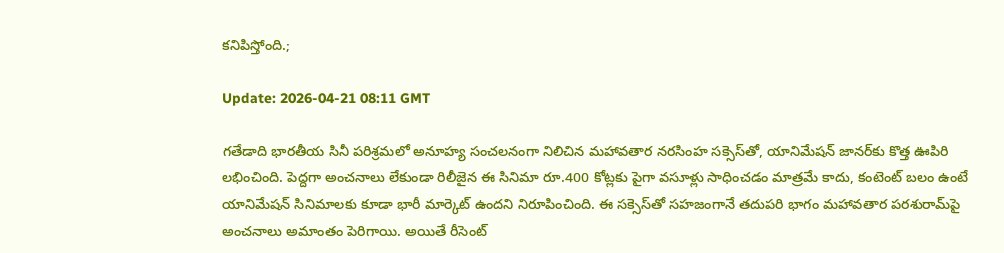కనిపిస్తోంది.;

Update: 2026-04-21 08:11 GMT

గతేడాది భారతీయ సినీ పరిశ్రమలో అనూహ్య సంచలనంగా నిలిచిన మహావతార నరసింహ సక్సెస్‌తో, యానిమేషన్ జానర్‌కు కొత్త ఊపిరి లభించింది. పెద్దగా అంచనాలు లేకుండా రిలీజైన ఈ సినిమా రూ.400 కోట్లకు పైగా వసూళ్లు సాధించడం మాత్రమే కాదు, కంటెంట్ బలం ఉంటే యానిమేషన్ సినిమాలకు కూడా భారీ మార్కెట్ ఉందని నిరూపించింది. ఈ స‌క్సెస్‌తో సహజంగానే తదుపరి భాగం మహావతార పరశురామ్‌పై అంచనాలు అమాంతం పెరిగాయి. అయితే రీసెంట్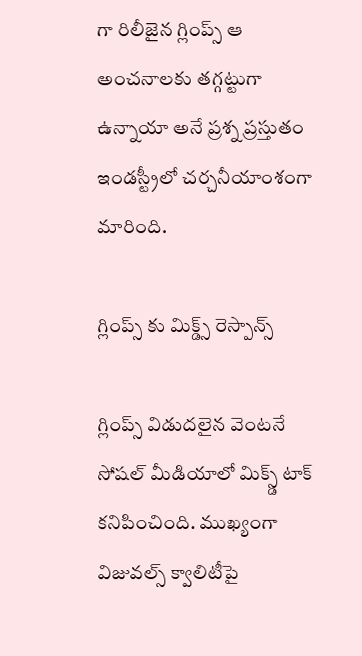గా రిలీజైన గ్లింప్స్ ఆ అంచనాలకు తగ్గట్టుగా ఉన్నాయా అనే ప్రశ్న ప్రస్తుతం ఇండస్ట్రీలో చర్చనీయాంశంగా మారింది.

గ్లింప్స్ కు మిక్డ్స్ రెస్పాన్స్

గ్లింప్స్ విడుదలైన వెంటనే సోషల్ మీడియాలో మిక్స్డ్ టాక్ కనిపించింది. ముఖ్యంగా విజువల్స్ క్వాలిటీపై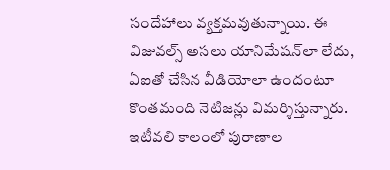సందేహాలు వ్యక్తమవుతున్నాయి. ఈ విజువ‌ల్స్ అసలు యానిమేషన్‌లా లేదు, ఏఐతో చేసిన వీడియోలా ఉందంటూ కొంతమంది నెటిజన్లు విమర్శిస్తున్నారు. ఇటీవలి కాలంలో పురాణాల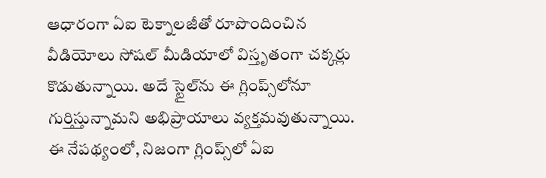ఆధారంగా ఏఐ టెక్నాలజీతో రూపొందించిన వీడియోలు సోషల్ మీడియాలో విస్తృతంగా చక్కర్లు కొడుతున్నాయి. అదే స్టైల్‌ను ఈ గ్లింప్స్‌లోనూ గుర్తిస్తున్నామని అభిప్రాయాలు వ్యక్తమవుతున్నాయి. ఈ నేపథ్యంలో, నిజంగా గ్లింప్స్‌లో ఏఐ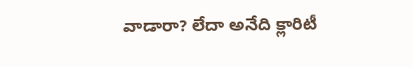వాడారా? లేదా అనేది క్లారిటీ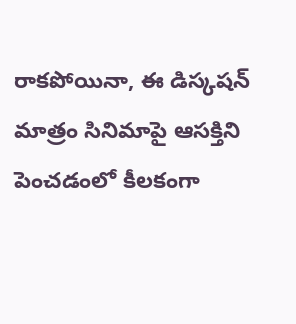రాకపోయినా, ఈ డిస్క‌ష‌న్ మాత్రం సినిమాపై ఆసక్తిని పెంచడంలో కీలకంగా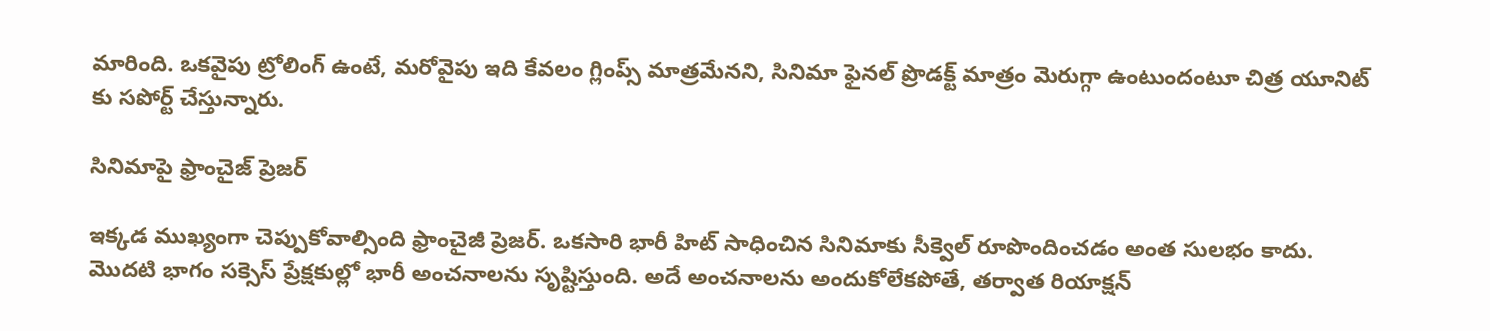మారింది. ఒకవైపు ట్రోలింగ్ ఉంటే, మరోవైపు ఇది కేవలం గ్లింప్స్ మాత్రమేన‌ని, సినిమా ఫైనల్ ప్రొడక్ట్ మాత్రం మెరుగ్గా ఉంటుందంటూ చిత్ర యూనిట్ కు సపోర్ట్ చేస్తున్నారు.

సినిమాపై ఫ్రాంచైజ్ ప్రెజ‌ర్

ఇక్కడ ముఖ్యంగా చెప్పుకోవాల్సింది ఫ్రాంచైజీ ప్రెజర్. ఒకసారి భారీ హిట్ సాధించిన సినిమాకు సీక్వెల్ రూపొందించడం అంత సులభం కాదు. మొదటి భాగం సక్సెస్ ప్రేక్షకుల్లో భారీ అంచనాలను సృష్టిస్తుంది. అదే అంచనాలను అందుకోలేకపోతే, త‌ర్వాత రియాక్ష‌న్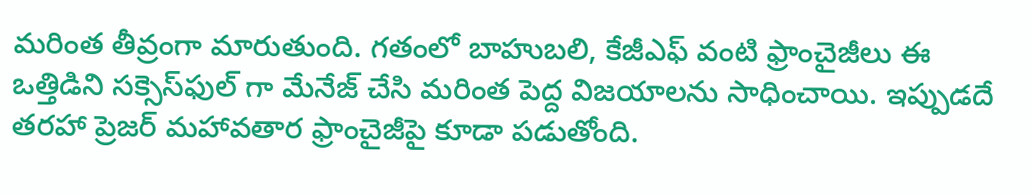మ‌రింత తీవ్రంగా మారుతుంది. గతంలో బాహుబలి, కేజీఎఫ్ వంటి ఫ్రాంచైజీలు ఈ ఒత్తిడిని స‌క్సెస్‌ఫుల్ గా మేనేజ్ చేసి మరింత పెద్ద విజయాలను సాధించాయి. ఇప్పుడ‌దే తరహా ప్రెజర్ మహావతార ఫ్రాంచైజీపై కూడా పడుతోంది.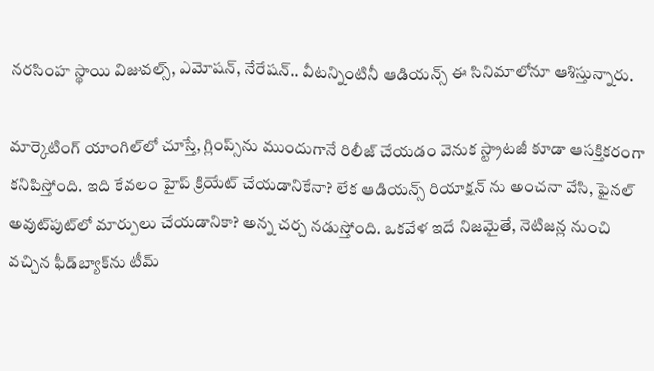నరసింహ స్థాయి విజువల్స్, ఎమోషన్, నేరేషన్.. వీట‌న్నింటినీ ఆడియన్స్ ఈ సినిమాలోనూ ఆశిస్తున్నారు.

మార్కెటింగ్ యాంగిల్‌లో చూస్తే, గ్లింప్స్‌ను ముందుగానే రిలీజ్ చేయ‌డం వెనుక స్ట్రాట‌జీ కూడా ఆసక్తికరంగా కనిపిస్తోంది. ఇది కేవలం హైప్ క్రియేట్ చేయడానికేనా? లేక ఆడియ‌న్స్ రియాక్ష‌న్ ను అంచ‌నా వేసి, ఫైనల్ అవుట్‌పుట్‌లో మార్పులు చేయడానికా? అన్న చర్చ నడుస్తోంది. ఒకవేళ ఇదే నిజమైతే, నెటిజన్ల నుంచి వచ్చిన ఫీడ్‌బ్యాక్‌ను టీమ్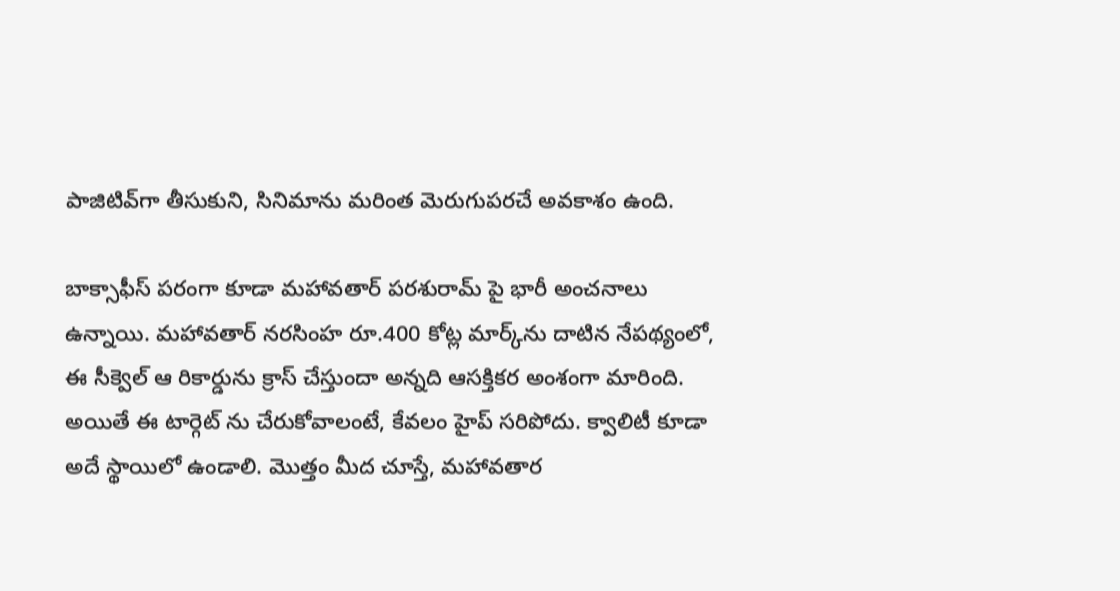పాజిటివ్‌గా తీసుకుని, సినిమాను మరింత మెరుగుపరచే అవకాశం ఉంది.

బాక్సాఫీస్ పరంగా కూడా మ‌హావ‌తార్ పరశురామ్ పై భారీ అంచనాలు ఉన్నాయి. మ‌హావ‌తార్ నరసింహ రూ.400 కోట్ల మార్క్‌ను దాటిన నేపథ్యంలో, ఈ సీక్వెల్ ఆ రికార్డును క్రాస్ చేస్తుందా అన్నది ఆసక్తికర అంశంగా మారింది. అయితే ఈ టార్గెట్ ను చేరుకోవాలంటే, కేవలం హైప్ సరిపోదు. క్వాలిటీ కూడా అదే స్థాయిలో ఉండాలి. మొత్తం మీద చూస్తే, మహావతార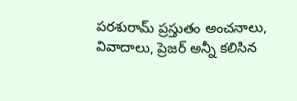పరశురామ్ ప్రస్తుతం అంచనాలు, వివాదాలు, ప్రెజర్ అన్నీ కలిసిన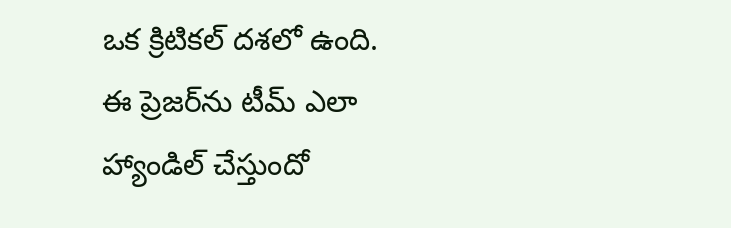ఒక క్రిటికల్ దశలో ఉంది. ఈ ప్రెజర్‌ను టీమ్ ఎలా హ్యాండిల్ చేస్తుందో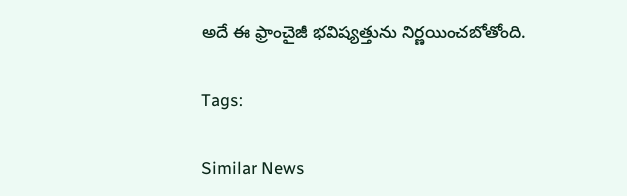అదే ఈ ఫ్రాంచైజీ భవిష్యత్తును నిర్ణయించబోతోంది.

Tags:

Similar News